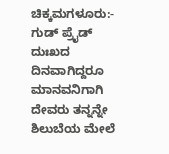ಚಿಕ್ಕಮಗಳೂರು:- ಗುಡ್ ಪ್ರೈಡ್ ದುಃಖದ ದಿನವಾಗಿದ್ದರೂ ಮಾನವನಿಗಾಗಿ ದೇವರು ತನ್ನನ್ನೇ ಶಿಲುಬೆಯ ಮೇಲೆ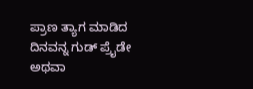ಪ್ರಾಣ ತ್ಯಾಗ ಮಾಡಿದ ದಿನವನ್ನ ಗುಡ್ ಪ್ರೈಡೇ ಅಥವಾ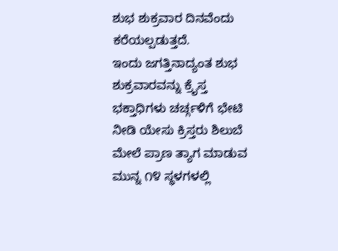ಶುಭ ಶುಕ್ರವಾರ ದಿನವೆಂದು ಕರೆಯಲ್ಪಡುತ್ತದೆ.
ಇಂದು ಜಗತ್ತಿನಾದ್ಯಂತ ಶುಭ ಶುಕ್ರವಾರವನ್ನು ಕ್ರೈಸ್ತ ಭಕ್ತಾಧಿಗಳು ಚರ್ಚ್ಗಳಿಗೆ ಭೇಟಿ ನೀಡಿ ಯೇಸು ಕ್ರಿಸ್ತರು ಶಿಲುಬೆ ಮೇಲೆ ಪ್ರಾಣ ತ್ಯಾಗ ಮಾಡುವ ಮುನ್ನ ೧೪ ಸ್ಥಳಗಳಲ್ಲಿ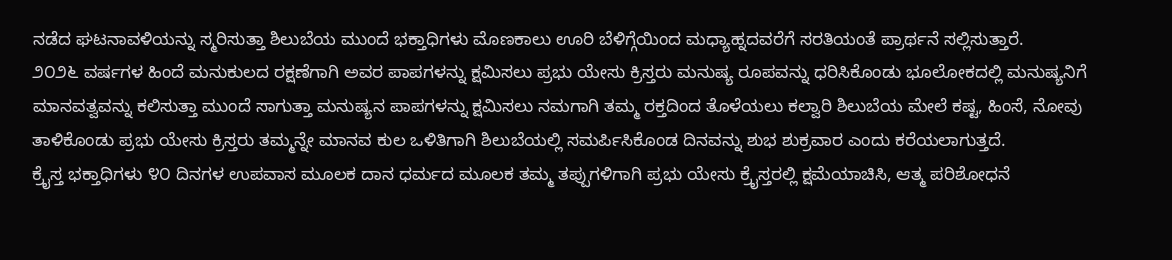ನಡೆದ ಘಟನಾವಳಿಯನ್ನು ಸ್ಮರಿಸುತ್ತಾ ಶಿಲುಬೆಯ ಮುಂದೆ ಭಕ್ತಾಧಿಗಳು ಮೊಣಕಾಲು ಊರಿ ಬೆಳಿಗ್ಗೆಯಿಂದ ಮಧ್ಯಾಹ್ನದವರೆಗೆ ಸರತಿಯಂತೆ ಪ್ರಾರ್ಥನೆ ಸಲ್ಲಿಸುತ್ತಾರೆ.
೨೦೨೬ ವರ್ಷಗಳ ಹಿಂದೆ ಮನುಕುಲದ ರಕ್ಷಣೆಗಾಗಿ ಅವರ ಪಾಪಗಳನ್ನು ಕ್ಷಮಿಸಲು ಪ್ರಭು ಯೇಸು ಕ್ರಿಸ್ತರು ಮನುಷ್ಯ ರೂಪವನ್ನು ಧರಿಸಿಕೊಂಡು ಭೂಲೋಕದಲ್ಲಿ ಮನುಷ್ಯನಿಗೆ ಮಾನವತ್ವವನ್ನು ಕಲಿಸುತ್ತಾ ಮುಂದೆ ಸಾಗುತ್ತಾ ಮನುಷ್ಯನ ಪಾಪಗಳನ್ನು ಕ್ಷಮಿಸಲು ನಮಗಾಗಿ ತಮ್ಮ ರಕ್ತದಿಂದ ತೊಳೆಯಲು ಕಲ್ವಾರಿ ಶಿಲುಬೆಯ ಮೇಲೆ ಕಷ್ಟ, ಹಿಂಸೆ, ನೋವು ತಾಳಿಕೊಂಡು ಪ್ರಭು ಯೇಸು ಕ್ರಿಸ್ತರು ತಮ್ಮನ್ನೇ ಮಾನವ ಕುಲ ಒಳಿತಿಗಾಗಿ ಶಿಲುಬೆಯಲ್ಲಿ ಸಮರ್ಪಿಸಿಕೊಂಡ ದಿನವನ್ನು ಶುಭ ಶುಕ್ರವಾರ ಎಂದು ಕರೆಯಲಾಗುತ್ತದೆ.
ಕ್ರೈಸ್ತ ಭಕ್ತಾಧಿಗಳು ೪೦ ದಿನಗಳ ಉಪವಾಸ ಮೂಲಕ ದಾನ ಧರ್ಮದ ಮೂಲಕ ತಮ್ಮ ತಪ್ಪುಗಳಿಗಾಗಿ ಪ್ರಭು ಯೇಸು ಕ್ರೈಸ್ತರಲ್ಲಿ ಕ್ಷಮೆಯಾಚಿಸಿ, ಆತ್ಮ ಪರಿಶೋಧನೆ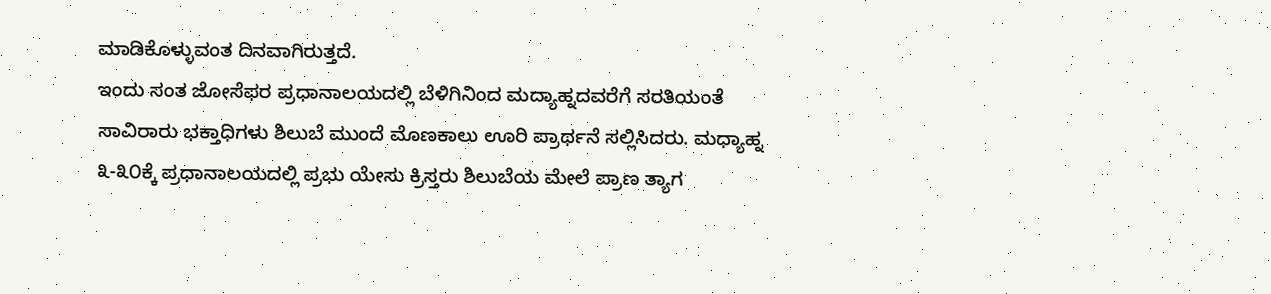ಮಾಡಿಕೊಳ್ಳುವಂತ ದಿನವಾಗಿರುತ್ತದೆ.
ಇಂದು ಸಂತ ಜೋಸೆಫರ ಪ್ರಧಾನಾಲಯದಲ್ಲಿ ಬೆಳಿಗಿನಿಂದ ಮದ್ಯಾಹ್ನದವರೆಗೆ ಸರತಿಯಂತೆ ಸಾವಿರಾರು ಭಕ್ತಾಧಿಗಳು ಶಿಲುಬೆ ಮುಂದೆ ಮೊಣಕಾಲು ಊರಿ ಪ್ರಾರ್ಥನೆ ಸಲ್ಲಿಸಿದರು. ಮಧ್ಯಾಹ್ನ ೩-೩೦ಕ್ಕೆ ಪ್ರಧಾನಾಲಯದಲ್ಲಿ ಪ್ರಭು ಯೇಸು ಕ್ರಿಸ್ತರು ಶಿಲುಬೆಯ ಮೇಲೆ ಪ್ರಾಣ ತ್ಯಾಗ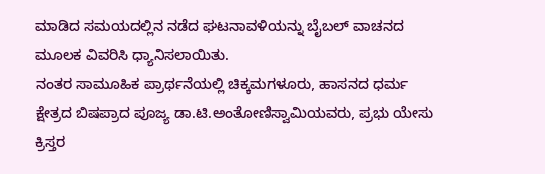ಮಾಡಿದ ಸಮಯದಲ್ಲಿನ ನಡೆದ ಘಟನಾವಳಿಯನ್ನು ಬೈಬಲ್ ವಾಚನದ ಮೂಲಕ ವಿವರಿಸಿ ಧ್ಯಾನಿಸಲಾಯಿತು.
ನಂತರ ಸಾಮೂಹಿಕ ಪ್ರಾರ್ಥನೆಯಲ್ಲಿ ಚಿಕ್ಕಮಗಳೂರು, ಹಾಸನದ ಧರ್ಮ ಕ್ಷೇತ್ರದ ಬಿಷಪ್ರಾದ ಪೂಜ್ಯ ಡಾ.ಟಿ.ಅಂತೋಣಿಸ್ವಾಮಿಯವರು, ಪ್ರಭು ಯೇಸು ಕ್ರಿಸ್ತರ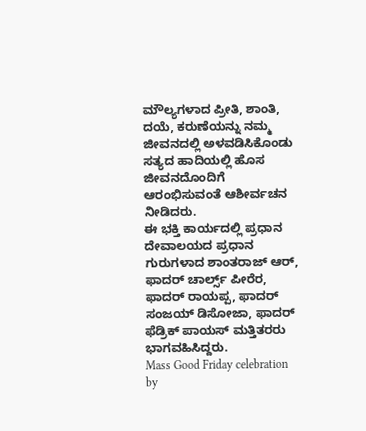ಮೌಲ್ಯಗಳಾದ ಪ್ರೀತಿ, ಶಾಂತಿ, ದಯೆ, ಕರುಣೆಯನ್ನು ನಮ್ಮ ಜೀವನದಲ್ಲಿ ಅಳವಡಿಸಿಕೊಂಡು ಸತ್ಯದ ಹಾದಿಯಲ್ಲಿ ಹೊಸ ಜೀವನದೊಂದಿಗೆ ಆರಂಭಿಸುವಂತೆ ಆಶೀರ್ವಚನ ನೀಡಿದರು.
ಈ ಭಕ್ತಿ ಕಾರ್ಯದಲ್ಲಿ ಪ್ರಧಾನ ದೇವಾಲಯದ ಪ್ರಧಾನ ಗುರುಗಳಾದ ಶಾಂತರಾಜ್ ಆರ್, ಫಾದರ್ ಚಾರ್ಲ್ಸ್ ಪೀರೆರ, ಫಾದರ್ ರಾಯಪ್ಪ, ಫಾದರ್ ಸಂಜಯ್ ಡಿಸೋಜಾ, ಫಾದರ್ ಫೆಡ್ರಿಕ್ ಪಾಯಸ್ ಮತ್ತಿತರರು ಭಾಗವಹಿಸಿದ್ದರು.
Mass Good Friday celebration by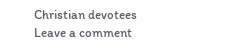Christian devotees
Leave a comment